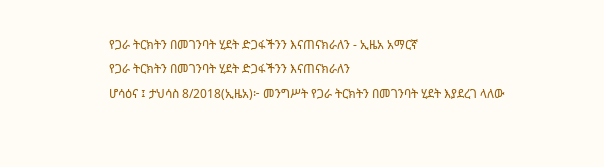የጋራ ትርክትን በመገንባት ሂደት ድጋፋችንን እናጠናክራለን - ኢዜአ አማርኛ
የጋራ ትርክትን በመገንባት ሂደት ድጋፋችንን እናጠናክራለን
ሆሳዕና ፤ ታህሳስ 8/2018(ኢዜአ)፦ መንግሥት የጋራ ትርክትን በመገንባት ሂደት እያደረገ ላለው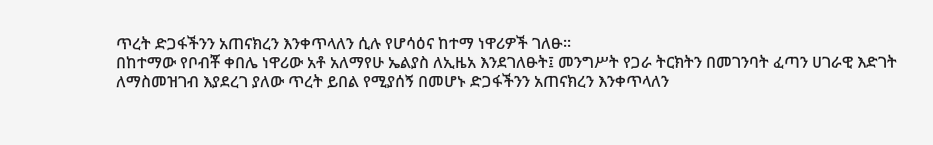ጥረት ድጋፋችንን አጠናክረን እንቀጥላለን ሲሉ የሆሳዕና ከተማ ነዋሪዎች ገለፁ፡፡
በከተማው የቦብቾ ቀበሌ ነዋሪው አቶ አለማየሁ ኤልያስ ለኢዜአ እንደገለፁት፤ መንግሥት የጋራ ትርክትን በመገንባት ፈጣን ሀገራዊ እድገት ለማስመዝገብ እያደረገ ያለው ጥረት ይበል የሚያሰኝ በመሆኑ ድጋፋችንን አጠናክረን እንቀጥላለን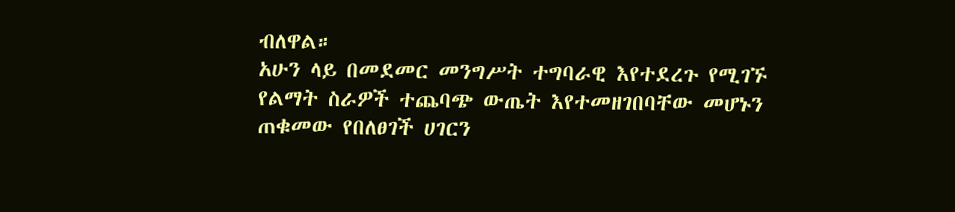ብለዋል።
አሁን ላይ በመደመር መንግሥት ተግባራዊ እየተደረጉ የሚገኙ የልማት ስራዎች ተጨባጭ ውጤት እየተመዘገበባቸው መሆኑን ጠቁመው የበለፀገች ሀገርን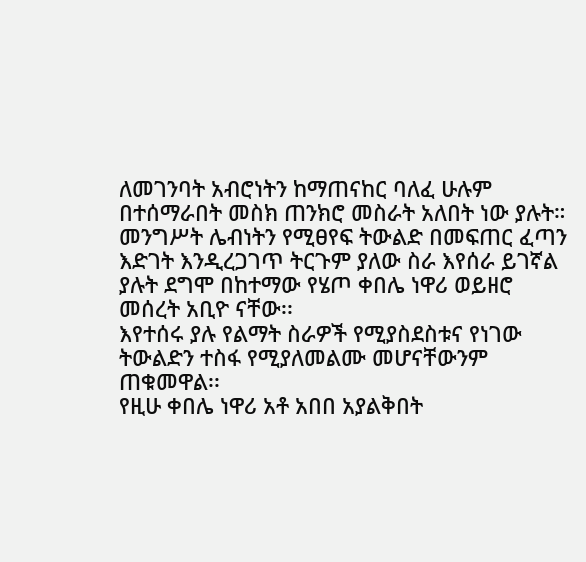ለመገንባት አብሮነትን ከማጠናከር ባለፈ ሁሉም በተሰማራበት መስክ ጠንክሮ መስራት አለበት ነው ያሉት።
መንግሥት ሌብነትን የሚፀየፍ ትውልድ በመፍጠር ፈጣን እድገት እንዲረጋገጥ ትርጉም ያለው ስራ እየሰራ ይገኛል ያሉት ደግሞ በከተማው የሄጦ ቀበሌ ነዋሪ ወይዘሮ መሰረት አቢዮ ናቸው፡፡
እየተሰሩ ያሉ የልማት ስራዎች የሚያስደስቱና የነገው ትውልድን ተስፋ የሚያለመልሙ መሆናቸውንም ጠቁመዋል፡፡
የዚሁ ቀበሌ ነዋሪ አቶ አበበ አያልቅበት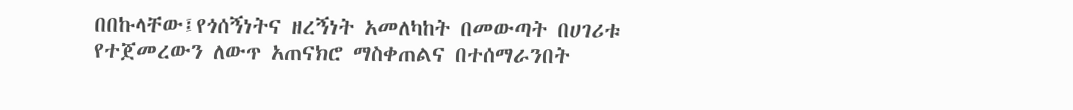በበኩላቸው፤የጎሰኝነትና ዘረኝነት አመለካከት በመውጣት በሀገሪቱ የተጀመረውን ለውጥ አጠናክሮ ማስቀጠልና በተሰማራንበት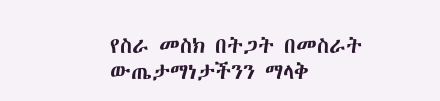የስራ መስክ በትጋት በመስራት ውጤታማነታችንን ማላቅ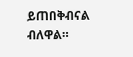ይጠበቅብናል ብለዋል።